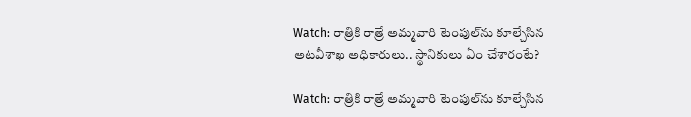Watch: రాత్రికి రాత్రే అమ్మవారి టెంపుల్‌ను కూల్చేసిన అటవీశాఖ అధికారులు.. స్థానికులు ఏం చేశారంటే?

Watch: రాత్రికి రాత్రే అమ్మవారి టెంపుల్‌ను కూల్చేసిన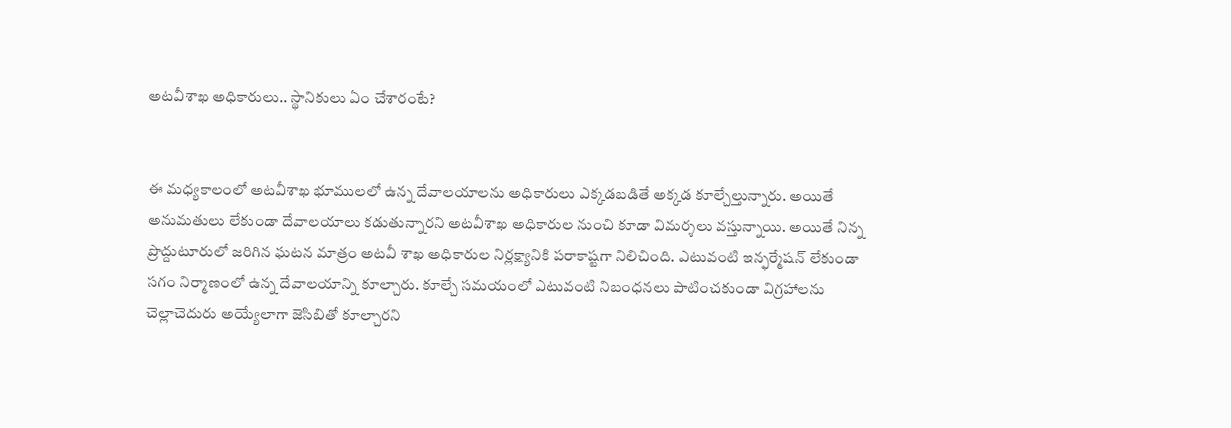అటవీశాఖ అధికారులు.. స్థానికులు ఏం చేశారంటే?


ఈ మధ్యకాలంలో అటవీశాఖ భూములలో ఉన్న దేవాలయాలను అధికారులు ఎక్కడబడితే అక్కడ కూల్చేల్తున్నారు. అయితే అనుమతులు లేకుండా దేవాలయాలు కడుతున్నారని అటవీశాఖ అధికారుల నుంచి కూడా విమర్శలు వస్తున్నాయి. అయితే నిన్న ప్రొద్దుటూరులో జరిగిన ఘటన మాత్రం అటవీ శాఖ అధికారుల నిర్లక్ష్యానికి పరాకాష్టగా నిలిచింది. ఎటువంటి ఇన్ఫర్మేషన్ లేకుండా సగం నిర్మాణంలో ఉన్న దేవాలయాన్ని కూల్చారు. కూల్చే సమయంలో ఎటువంటి నిబంధనలు పాటించకుండా విగ్రహాలను చెల్లాచెదురు అయ్యేలాగా జెసిబితో కూల్చారని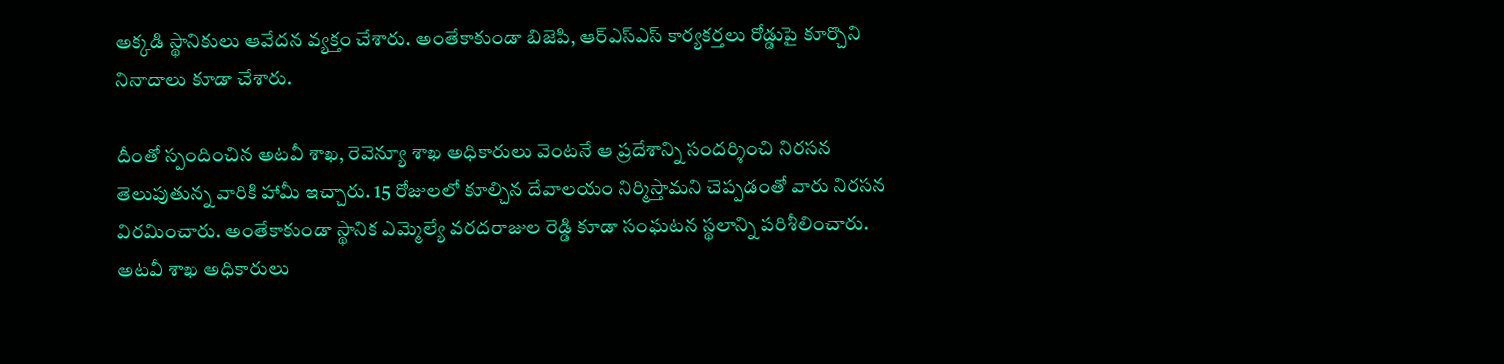అక్కడి స్థానికులు ఆవేదన వ్యక్తం చేశారు. అంతేకాకుండా బిజెపి, ఆర్ఎస్ఎస్ కార్యకర్తలు రోడ్డుపై కూర్చొని నినాదాలు కూడా చేశారు.

దీంతో స్పందించిన అటవీ శాఖ, రెవెన్యూ శాఖ అధికారులు వెంటనే ఆ ప్రదేశాన్ని సందర్శించి నిరసన తెలుపుతున్న వారికి హామీ ఇచ్చారు. 15 రోజులలో కూల్చిన దేవాలయం నిర్మిస్తామని చెప్పడంతో వారు నిరసన విరమించారు. అంతేకాకుండా స్థానిక ఎమ్మెల్యే వరదరాజుల రెడ్డి కూడా సంఘటన స్థలాన్ని పరిశీలించారు. అటవీ శాఖ అధికారులు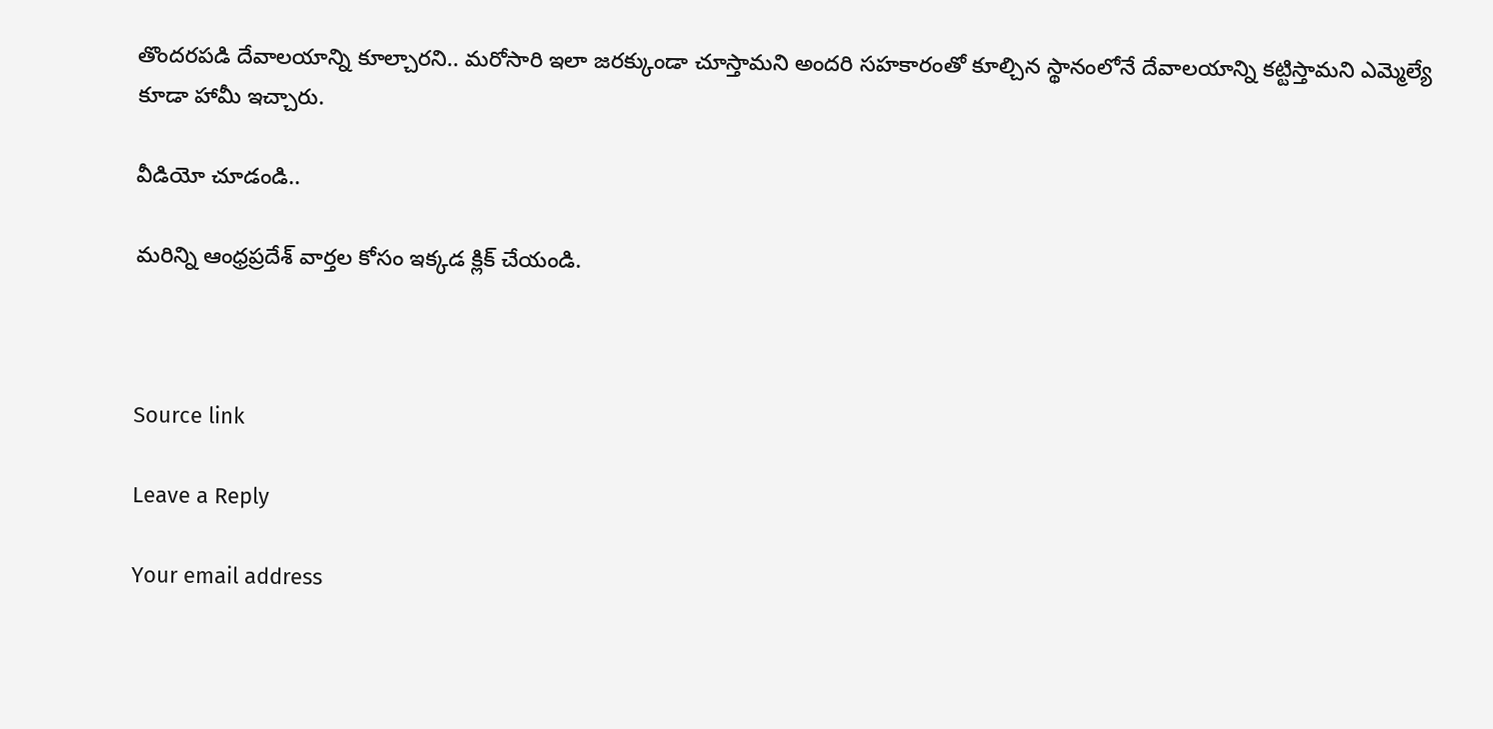తొందరపడి దేవాలయాన్ని కూల్చారని.. మరోసారి ఇలా జరక్కుండా చూస్తామని అందరి సహకారంతో కూల్చిన స్థానంలోనే దేవాలయాన్ని కట్టిస్తామని ఎమ్మెల్యే కూడా హామీ ఇచ్చారు.

వీడియో చూడండి..

మరిన్ని ఆంధ్రప్రదేశ్ వార్తల కోసం ఇక్కడ క్లిక్ చేయండి.



Source link

Leave a Reply

Your email address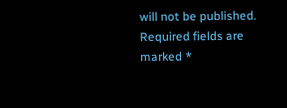will not be published. Required fields are marked *